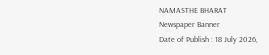NAMASTHE BHARAT
Newspaper Banner
Date of Publish : 18 July 2026,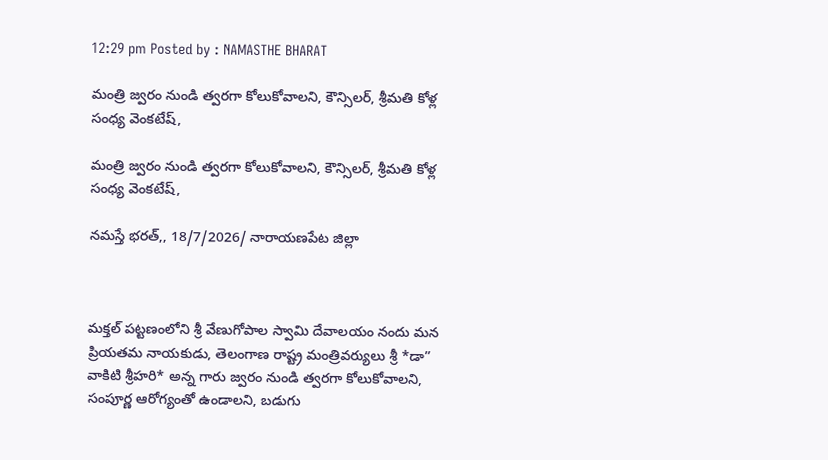12:29 pm Posted by : NAMASTHE BHARAT

మంత్రి జ్వరం నుండి త్వరగా కోలుకోవాలని, కౌన్సిలర్, శ్రీమతి కోళ్ల సంధ్య వెంకటేష్,

మంత్రి జ్వరం నుండి త్వరగా కోలుకోవాలని, కౌన్సిలర్, శ్రీమతి కోళ్ల సంధ్య వెంకటేష్,

నమస్తే భరత్,, 18/7/2026/ నారాయణపేట జిల్లా



మక్తల్ పట్టణంలోని శ్రీ వేణుగోపాల స్వామి దేవాలయం నందు మన ప్రియతమ నాయకుడు, తెలంగాణ రాష్ట్ర మంత్రివర్యులు శ్రీ *డా” వాకిటి శ్రీహరి* అన్న గారు జ్వరం నుండి త్వరగా కోలుకోవాలని, సంపూర్ణ ఆరోగ్యంతో ఉండాలని, బడుగు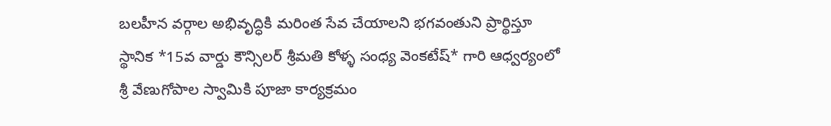బలహీన వర్గాల అభివృద్ధికి మరింత సేవ చేయాలని భగవంతుని ప్రార్థిస్తూ స్థానిక *15వ వార్డు కౌన్సిలర్ శ్రీమతి కోళ్ళ సంధ్య వెంకటేష్* గారి ఆధ్వర్యంలో శ్రీ వేణుగోపాల స్వామికి పూజా కార్యక్రమం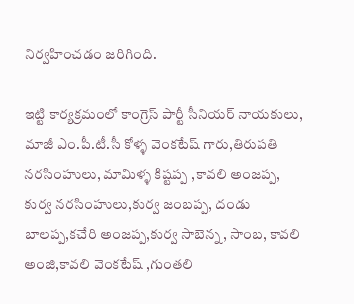నిర్వహించడం జరిగింది.

ఇట్టి కార్యక్రమంలో కాంగ్రెస్ పార్టీ సీనియర్ నాయకులు, మాజీ ఎం.పీ.టీ.సీ కోళ్ళ వెంకటేష్ గారు,తిరుపతి నరసింహులు, మామిళ్ళ కిష్టప్ప ,కావలి అంజప్ప, కుర్వ నరసింహులు,కుర్వ జంబప్ప, దండు బాలప్ప,కచేరి అంజప్ప,కుర్వ సాబెన్న, సాంబ, కావలి అంజి,కావలి వెంకటేష్ ,గుంతలి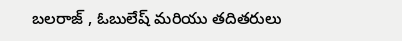బలరాజ్ , ఓబులేష్ మరియు తదితరులు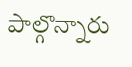పాల్గొన్నారు